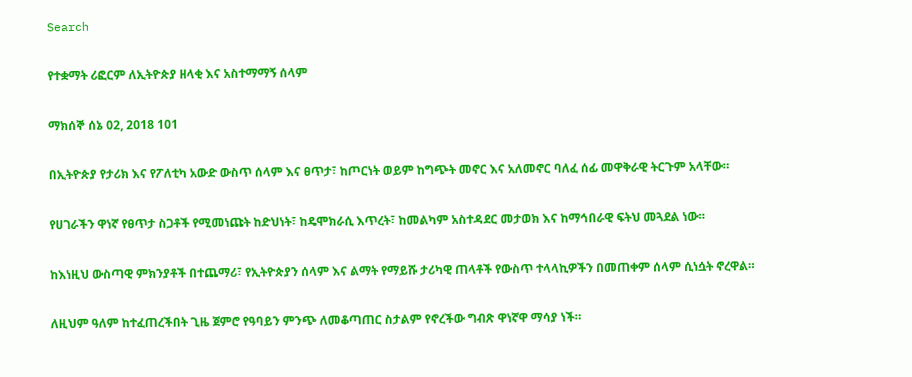Search

የተቋማት ሪፎርም ለኢትዮጵያ ዘላቂ እና አስተማማኝ ሰላም

ማክሰኞ ሰኔ 02, 2018 101

በኢትዮጵያ የታሪክ እና የፖለቲካ አውድ ውስጥ ሰላም እና ፀጥታ፣ ከጦርነት ወይም ከግጭት መኖር እና አለመኖር ባለፈ ሰፊ መዋቅራዊ ትርጉም አላቸው።

የሀገራችን ዋነኛ የፀጥታ ስጋቶች የሚመነጩት ከድህነት፣ ከዴሞክራሲ እጥረት፣ ከመልካም አስተዳደር መታወክ እና ከማኅበራዊ ፍትህ መጓደል ነው።

ከእነዚህ ውስጣዊ ምክንያቶች በተጨማሪ፣ የኢትዮጵያን ሰላም እና ልማት የማይሹ ታሪካዊ ጠላቶች የውስጥ ተላላኪዎችን በመጠቀም ሰላም ሲነሷት ኖረዋል።

ለዚህም ዓለም ከተፈጠረችበት ጊዜ ጀምሮ የዓባይን ምንጭ ለመቆጣጠር ስታልም የኖረችው ግብጽ ዋነኛዋ ማሳያ ነች።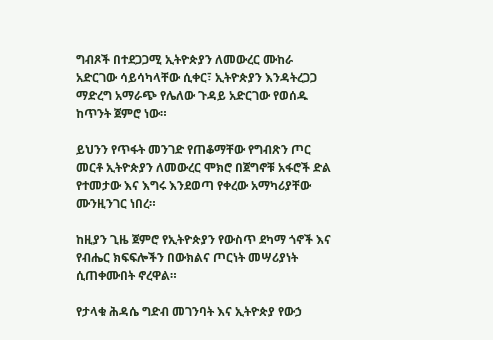ግብጾች በተደጋጋሚ ኢትዮጵያን ለመውረር ሙከራ አድርገው ሳይሳካላቸው ሲቀር፣ ኢትዮጵያን እንዳትረጋጋ ማድረግ አማራጭ የሌለው ጉዳይ አድርገው የወሰዱ ከጥንት ጀምሮ ነው።

ይህንን የጥፋት መንገድ የጠቆማቸው የግብጽን ጦር መርቶ ኢትዮጵያን ለመውረር ሞክሮ በጀግኖቹ አፋሮች ድል የተመታው እና እግሩ እንደወጣ የቀረው አማካሪያቸው ሙንዚንገር ነበረ።

ከዚያን ጊዜ ጀምሮ የኢትዮጵያን የውስጥ ደካማ ጎኖች እና የብሔር ክፍፍሎችን በውክልና ጦርነት መሣሪያነት ሲጠቀሙበት ኖረዋል።

የታላቁ ሕዳሴ ግድብ መገንባት እና ኢትዮጵያ የውኃ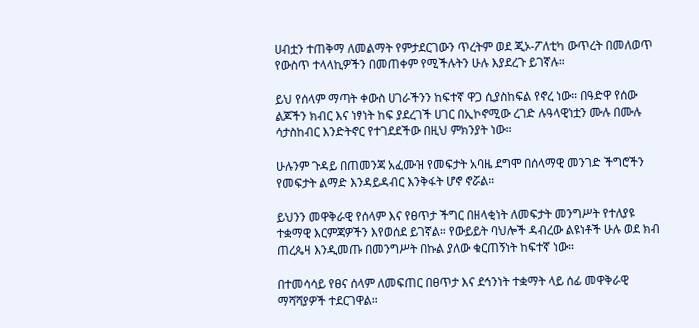ሀብቷን ተጠቅማ ለመልማት የምታደርገውን ጥረትም ወደ ጂኦ-ፖለቲካ ውጥረት በመለወጥ የውስጥ ተላላኪዎችን በመጠቀም የሚችሉትን ሁሉ እያደረጉ ይገኛሉ።

ይህ የሰላም ማጣት ቀውስ ሀገራችንን ከፍተኛ ዋጋ ሲያስከፍል የኖረ ነው። በዓድዋ የሰው ልጆችን ክብር እና ነፃነት ከፍ ያደረገች ሀገር በኢኮኖሚው ረገድ ሉዓላዊነቷን ሙሉ በሙሉ ሳታስከብር እንድትኖር የተገደደችው በዚህ ምክንያት ነው።

ሁሉንም ጉዳይ በጠመንጃ አፈሙዝ የመፍታት አባዜ ደግሞ በሰላማዊ መንገድ ችግሮችን የመፍታት ልማድ እንዳይዳብር እንቅፋት ሆኖ ኖሯል።

ይህንን መዋቅራዊ የሰላም እና የፀጥታ ችግር በዘላቂነት ለመፍታት መንግሥት የተለያዩ ተቋማዊ እርምጃዎችን እየወሰደ ይገኛል። የውይይት ባህሎች ዳብረው ልዩነቶች ሁሉ ወደ ክብ ጠረጴዛ እንዲመጡ በመንግሥት በኩል ያለው ቁርጠኝነት ከፍተኛ ነው።

በተመሳሳይ የፀና ሰላም ለመፍጠር በፀጥታ እና ደኅንነት ተቋማት ላይ ሰፊ መዋቅራዊ ማሻሻያዎች ተደርገዋል።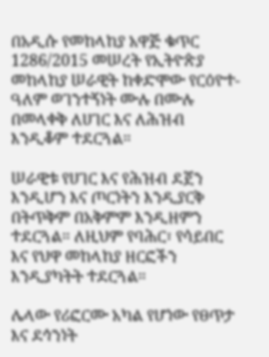በአዲሱ የመከላከያ አዋጅ ቁጥር 1286/2015 መሠረት የኢትዮጵያ መከላከያ ሠራዊት ከቀድሞው የርዕዮተ-ዓለም ወገንተኝነት ሙሉ በሙሉ በመላቀቅ ለሀገር እና ለሕዝብ እንዲቆም ተደርጓል።

ሠራዊቱ የሀገር እና የሕዝብ ደጀን እንዲሆን እና ጦርነትን እንዲያርቅ በትጥቅም በአቅምም እንዲዘምን ተደርጓል። ለዚህም የባሕር፣ የሳይበር እና የህዋ መከላከያ ዘርፎችን እንዲያካትት ተደርጓል።

ሌላው የሪፎርሙ አካል የሆነው የፀጥታ እና ደኅንነት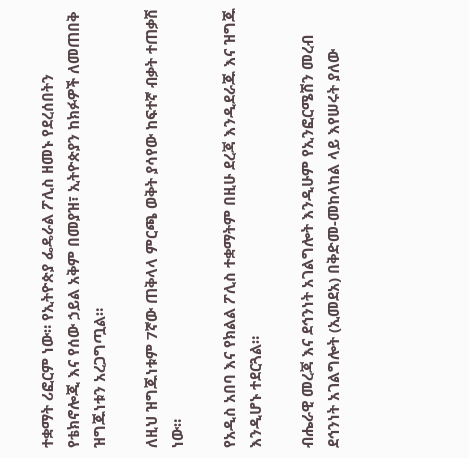ተቋማት ሪፎርም ነው። የኢትዮጵያ ፌዴራል ፖሊስ ዘመኑ የደረሰበትን የቴክኖሎጂ እና የሰው ኃይል አቅም በመያዝ፣ ኢትዮጵያን ከክፉዎች ለመጠበቅ ዝግጁነቱን አረጋግጧል።

ለዚህ ዝግጁነቱም 7ኛው ጠቅላላ ምርጫ ወቅት ያሳየው ከፍተኛ ብቃት ተጠቃሽ ነው።

የአዲስ አበባ እና የክልል ፖሊስ ተቋማትም በዚሁ ደረጃ እንዲደራጁ እና ዝግጁ እንዲሆኑ ተደርጓል።

ብሔራዊ መረጃ እና ደኅንነት አገልግሎት እንዲሁም የኢንፎርሜሽን መረብ ደኅንነት አገልግሎት (ኢመደአ) በቅድመ-መከላከል ላይ እየሠሩት ያለው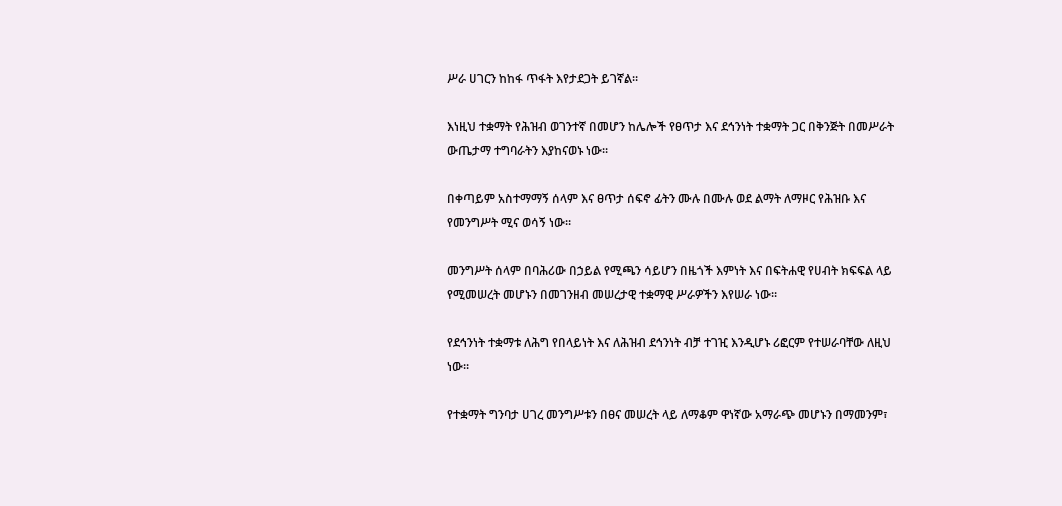ሥራ ሀገርን ከከፋ ጥፋት እየታደጋት ይገኛል።

እነዚህ ተቋማት የሕዝብ ወገንተኛ በመሆን ከሌሎች የፀጥታ እና ደኅንነት ተቋማት ጋር በቅንጅት በመሥራት ውጤታማ ተግባራትን እያከናወኑ ነው።

በቀጣይም አስተማማኝ ሰላም እና ፀጥታ ሰፍኖ ፊትን ሙሉ በሙሉ ወደ ልማት ለማዞር የሕዝቡ እና የመንግሥት ሚና ወሳኝ ነው።

መንግሥት ሰላም በባሕሪው በኃይል የሚጫን ሳይሆን በዜጎች እምነት እና በፍትሐዊ የሀብት ክፍፍል ላይ የሚመሠረት መሆኑን በመገንዘብ መሠረታዊ ተቋማዊ ሥራዎችን እየሠራ ነው።

የደኅንነት ተቋማቱ ለሕግ የበላይነት እና ለሕዝብ ደኅንነት ብቻ ተገዢ እንዲሆኑ ሪፎርም የተሠራባቸው ለዚህ ነው።

የተቋማት ግንባታ ሀገረ መንግሥቱን በፀና መሠረት ላይ ለማቆም ዋነኛው አማራጭ መሆኑን በማመንም፣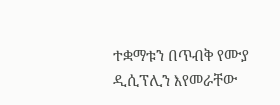ተቋማቱን በጥብቅ የሙያ ዲሲፕሊን እየመራቸው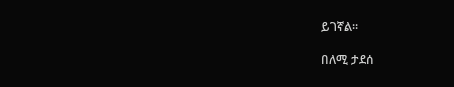ይገኛል።

በለሚ ታደሰ